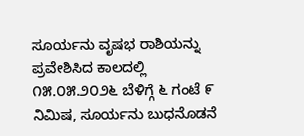ಸೂರ್ಯನು ವೃಷಭ ರಾಶಿಯನ್ನು ಪ್ರವೇಶಿಸಿದ ಕಾಲದಲ್ಲಿ ೧೫.೦೫.೨೦೨೬ ಬೆಳಿಗ್ಗೆ ೬ ಗಂಟೆ ೯ ನಿಮಿಷ, ಸೂರ್ಯನು ಬುಧನೊಡನೆ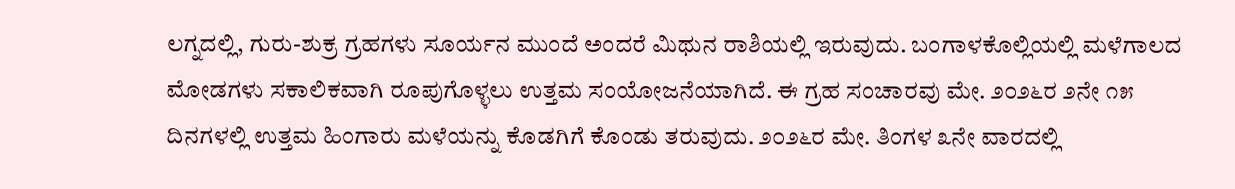ಲಗ್ನದಲ್ಲಿ, ಗುರು-ಶುಕ್ರ ಗ್ರಹಗಳು ಸೂರ್ಯನ ಮುಂದೆ ಅಂದರೆ ಮಿಥುನ ರಾಶಿಯಲ್ಲಿ ಇರುವುದು. ಬಂಗಾಳಕೊಲ್ಲಿಯಲ್ಲಿ ಮಳೆಗಾಲದ ಮೋಡಗಳು ಸಕಾಲಿಕವಾಗಿ ರೂಪುಗೊಳ್ಳಲು ಉತ್ತಮ ಸಂಯೋಜನೆಯಾಗಿದೆ. ಈ ಗ್ರಹ ಸಂಚಾರವು ಮೇ. ೨೦೨೬ರ ೨ನೇ ೧೫ ದಿನಗಳಲ್ಲಿ ಉತ್ತಮ ಹಿಂಗಾರು ಮಳೆಯನ್ನು ಕೊಡಗಿಗೆ ಕೊಂಡು ತರುವುದು. ೨೦೨೬ರ ಮೇ. ತಿಂಗಳ ೩ನೇ ವಾರದಲ್ಲಿ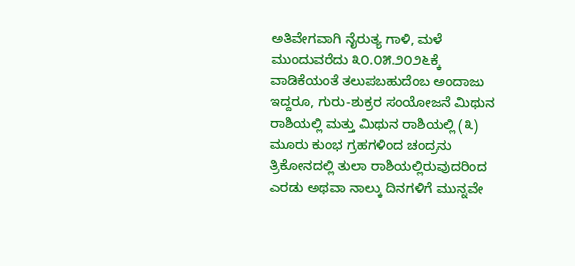ಅತಿವೇಗವಾಗಿ ನೈರುತ್ಯ ಗಾಳಿ, ಮಳೆ ಮುಂದುವರೆದು ೩೦.೦೫.೨೦೨೬ಕ್ಕೆ ವಾಡಿಕೆಯಂತೆ ತಲುಪಬಹುದೆಂಬ ಅಂದಾಜು ಇದ್ದರೂ, ಗುರು-ಶುಕ್ರರ ಸಂಯೋಜನೆ ಮಿಥುನ ರಾಶಿಯಲ್ಲಿ ಮತ್ತು ಮಿಥುನ ರಾಶಿಯಲ್ಲಿ (೩) ಮೂರು ಕುಂಭ ಗ್ರಹಗಳಿಂದ ಚಂದ್ರನು ತ್ರಿಕೋನದಲ್ಲಿ ತುಲಾ ರಾಶಿಯಲ್ಲಿರುವುದರಿಂದ ಎರಡು ಅಥವಾ ನಾಲ್ಕು ದಿನಗಳಿಗೆ ಮುನ್ನವೇ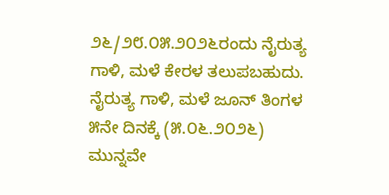೨೬/೨೮.೦೫.೨೦೨೬ರಂದು ನೈರುತ್ಯ ಗಾಳಿ, ಮಳೆ ಕೇರಳ ತಲುಪಬಹುದು. ನೈರುತ್ಯ ಗಾಳಿ, ಮಳೆ ಜೂನ್ ತಿಂಗಳ ೫ನೇ ದಿನಕ್ಕೆ (೫.೦೬.೨೦೨೬) ಮುನ್ನವೇ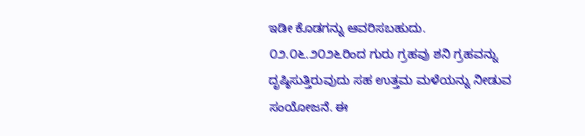ಇಡೀ ಕೊಡಗನ್ನು ಆವರಿಸಬಹುದು. ೦೨.೦೬.೨೦೨೬ರಿಂದ ಗುರು ಗ್ರಹವು ಶನಿ ಗ್ರಹವನ್ನು ದೃಷ್ಠಿಸುತ್ತಿರುವುದು ಸಹ ಉತ್ತಮ ಮಳೆಯನ್ನು ನೀಡುವ ಸಂಯೋಜನೆ. ಈ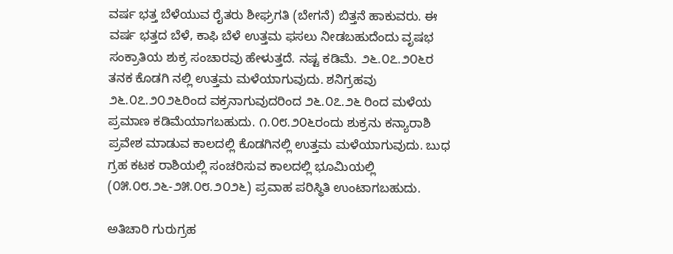ವರ್ಷ ಭತ್ತ ಬೆಳೆಯುವ ರೈತರು ಶೀಘ್ರಗತಿ (ಬೇಗನೆ) ಬಿತ್ತನೆ ಹಾಕುವರು. ಈ ವರ್ಷ ಭತ್ತದ ಬೆಳೆ, ಕಾಫಿ ಬೆಳೆ ಉತ್ತಮ ಫಸಲು ನೀಡಬಹುದೆಂದು ವೃಷಭ ಸಂಕ್ರಾತಿಯ ಶುಕ್ರ ಸಂಚಾರವು ಹೇಳುತ್ತದೆ. ನಷ್ಟ ಕಡಿಮೆ. ೨೬.೦೭.೨೦೬ರ ತನಕ ಕೊಡಗಿ ನಲ್ಲಿ ಉತ್ತಮ ಮಳೆಯಾಗುವುದು. ಶನಿಗ್ರಹವು ೨೬.೦೭.೨೦೨೬ರಿಂದ ವಕ್ರನಾಗುವುದರಿಂದ ೨೬.೦೭.೨೬ ರಿಂದ ಮಳೆಯ ಪ್ರಮಾಣ ಕಡಿಮೆಯಾಗಬಹುದು. ೧.೦೮.೨೦೬ರಂದು ಶುಕ್ರನು ಕನ್ಯಾರಾಶಿ ಪ್ರವೇಶ ಮಾಡುವ ಕಾಲದಲ್ಲಿ ಕೊಡಗಿನಲ್ಲಿ ಉತ್ತಮ ಮಳೆಯಾಗುವುದು. ಬುಧ ಗ್ರಹ ಕಟಕ ರಾಶಿಯಲ್ಲಿ ಸಂಚರಿಸುವ ಕಾಲದಲ್ಲಿ ಭೂಮಿಯಲ್ಲಿ (೦೫.೦೮.೨೬-೨೫.೦೮.೨೦೨೬) ಪ್ರವಾಹ ಪರಿಸ್ಥಿತಿ ಉಂಟಾಗಬಹುದು.

ಅತಿಚಾರಿ ಗುರುಗ್ರಹ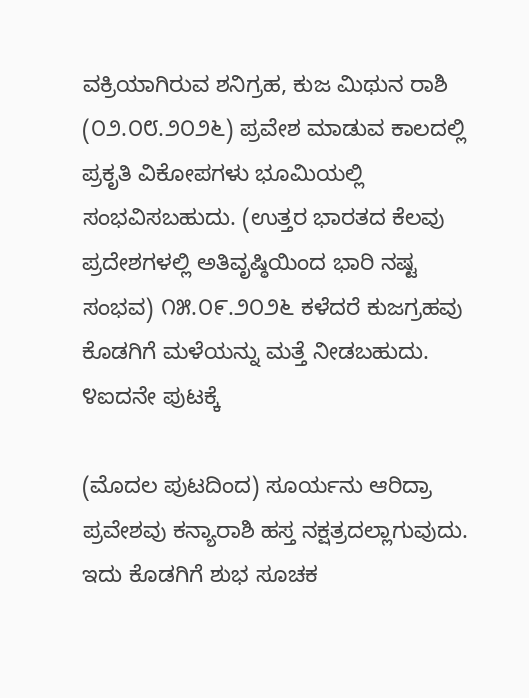ವಕ್ರಿಯಾಗಿರುವ ಶನಿಗ್ರಹ, ಕುಜ ಮಿಥುನ ರಾಶಿ (೦೨.೦೮.೨೦೨೬) ಪ್ರವೇಶ ಮಾಡುವ ಕಾಲದಲ್ಲಿ ಪ್ರಕೃತಿ ವಿಕೋಪಗಳು ಭೂಮಿಯಲ್ಲಿ ಸಂಭವಿಸಬಹುದು. (ಉತ್ತರ ಭಾರತದ ಕೆಲವು ಪ್ರದೇಶಗಳಲ್ಲಿ ಅತಿವೃಷ್ಠಿಯಿಂದ ಭಾರಿ ನಷ್ಟ ಸಂಭವ) ೧೫.೦೯.೨೦೨೬ ಕಳೆದರೆ ಕುಜಗ್ರಹವು ಕೊಡಗಿಗೆ ಮಳೆಯನ್ನು ಮತ್ತೆ ನೀಡಬಹುದು. ೪ಐದನೇ ಪುಟಕ್ಕೆ

(ಮೊದಲ ಪುಟದಿಂದ) ಸೂರ್ಯನು ಆರಿದ್ರಾ ಪ್ರವೇಶವು ಕನ್ಯಾರಾಶಿ ಹಸ್ತ ನಕ್ಷತ್ರದಲ್ಲಾಗುವುದು. ಇದು ಕೊಡಗಿಗೆ ಶುಭ ಸೂಚಕ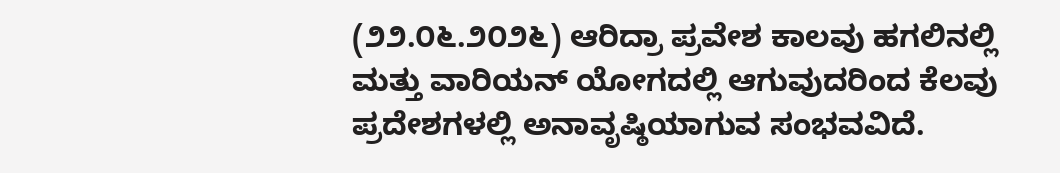(೨೨.೦೬.೨೦೨೬) ಆರಿದ್ರಾ ಪ್ರವೇಶ ಕಾಲವು ಹಗಲಿನಲ್ಲಿ ಮತ್ತು ವಾರಿಯನ್ ಯೋಗದಲ್ಲಿ ಆಗುವುದರಿಂದ ಕೆಲವು ಪ್ರದೇಶಗಳಲ್ಲಿ ಅನಾವೃಷ್ಠಿಯಾಗುವ ಸಂಭವವಿದೆ.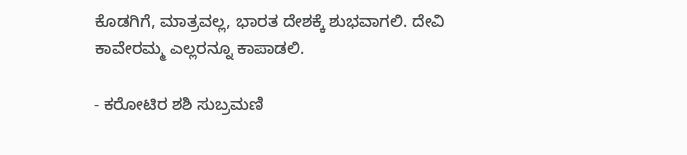ಕೊಡಗಿಗೆ, ಮಾತ್ರವಲ್ಲ, ಭಾರತ ದೇಶಕ್ಕೆ ಶುಭವಾಗಲಿ. ದೇವಿ ಕಾವೇರಮ್ಮ ಎಲ್ಲರನ್ನೂ ಕಾಪಾಡಲಿ.

- ಕರೋಟಿರ ಶಶಿ ಸುಬ್ರಮಣಿ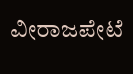ವೀರಾಜಪೇಟೆ